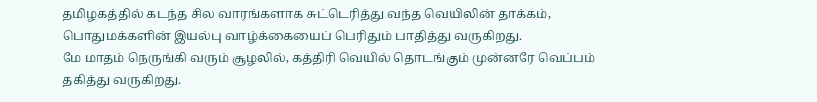தமிழகத்தில் கடந்த சில வாரங்களாக சுட்டெரித்து வந்த வெயிலின் தாக்கம், பொதுமக்களின் இயல்பு வாழ்க்கையைப் பெரிதும் பாதித்து வருகிறது.
மே மாதம் நெருங்கி வரும் சூழலில், கத்திரி வெயில் தொடங்கும் முன்னரே வெப்பம் தகித்து வருகிறது.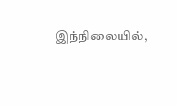இந்நிலையில்,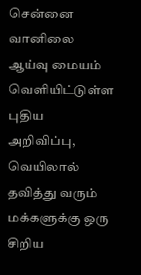சென்னை வானிலை ஆய்வு மையம் வெளியிட்டுள்ள புதிய அறிவிப்பு, வெயிலால் தவித்து வரும் மக்களுக்கு ஒரு சிறிய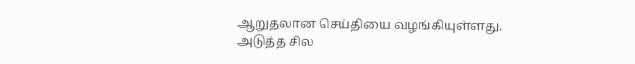ஆறுதலான செய்தியை வழங்கியுள்ளது.
அடுத்த சில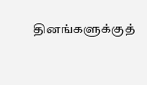தினங்களுக்குத்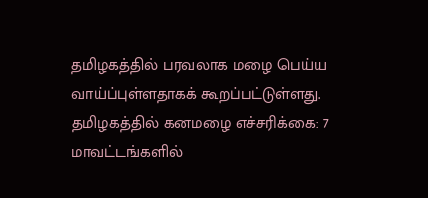தமிழகத்தில் பரவலாக மழை பெய்ய வாய்ப்புள்ளதாகக் கூறப்பட்டுள்ளது.
தமிழகத்தில் கனமழை எச்சரிக்கை: 7 மாவட்டங்களில்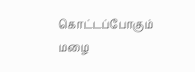கொட்டப்போகும் மழை